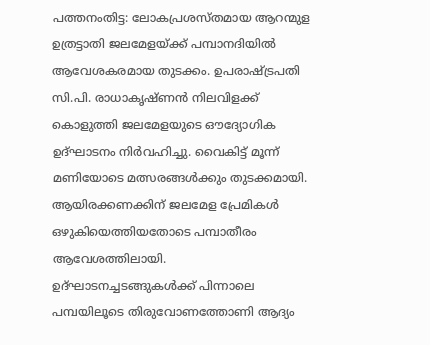പത്തനംതിട്ട: ലോകപ്രശസ്തമായ ആറന്മുള ഉത്രട്ടാതി ജലമേളയ്ക്ക് പമ്പാനദിയിൽ ആവേശകരമായ തുടക്കം. ഉപരാഷ്ട്രപതി സി.പി. രാധാകൃഷ്ണൻ നിലവിളക്ക് കൊളുത്തി ജലമേളയുടെ ഔദ്യോഗിക ഉദ്ഘാടനം നിർവഹിച്ചു. വൈകിട്ട് മൂന്ന് മണിയോടെ മത്സരങ്ങൾക്കും തുടക്കമായി. ആയിരക്കണക്കിന് ജലമേള പ്രേമികൾ ഒഴുകിയെത്തിയതോടെ പമ്പാതീരം ആവേശത്തിലായി.
ഉദ്ഘാടനച്ചടങ്ങുകൾക്ക് പിന്നാലെ പമ്പയിലൂടെ തിരുവോണത്തോണി ആദ്യം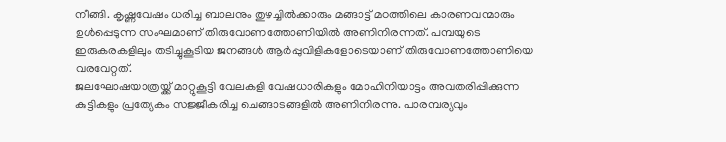നീങ്ങി. കൃഷ്ണവേഷം ധരിച്ച ബാലനും തുഴച്ചിൽക്കാരും മങ്ങാട്ട് മഠത്തിലെ കാരണവന്മാരും ഉൾപ്പെടുന്ന സംഘമാണ് തിരുവോണത്തോണിയിൽ അണിനിരന്നത്. പമ്പയുടെ ഇരുകരകളിലും തടിച്ചുകൂടിയ ജനങ്ങൾ ആർപ്പുവിളികളോടെയാണ് തിരുവോണത്തോണിയെ വരവേറ്റത്.
ജലഘോഷയാത്രയ്ക്ക് മാറ്റുകൂട്ടി വേലകളി വേഷധാരികളും മോഹിനിയാട്ടം അവതരിപ്പിക്കുന്ന കുട്ടികളും പ്രത്യേകം സജ്ജീകരിച്ച ചെങ്ങാടങ്ങളിൽ അണിനിരന്നു. പാരമ്പര്യവും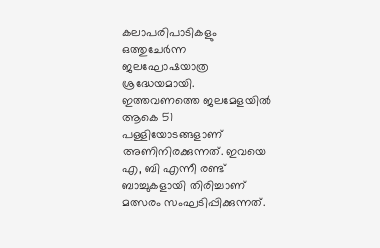കലാപരിപാടികളും ഒത്തുചേർന്ന ജലഘോഷയാത്ര ശ്രദ്ധേയമായി.
ഇത്തവണത്തെ ജലമേളയിൽ ആകെ 51 പള്ളിയോടങ്ങളാണ് അണിനിരക്കുന്നത്. ഇവയെ എ, ബി എന്നീ രണ്ട് ബാച്ചുകളായി തിരിച്ചാണ് മത്സരം സംഘടിപ്പിക്കുന്നത്.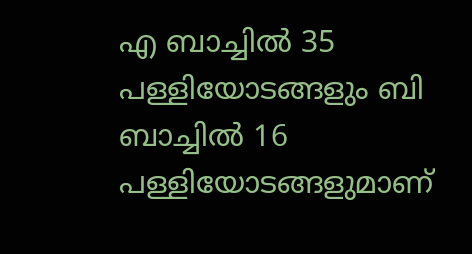എ ബാച്ചിൽ 35 പള്ളിയോടങ്ങളും ബി ബാച്ചിൽ 16 പള്ളിയോടങ്ങളുമാണ്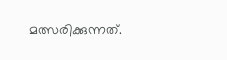മത്സരിക്കുന്നത്.